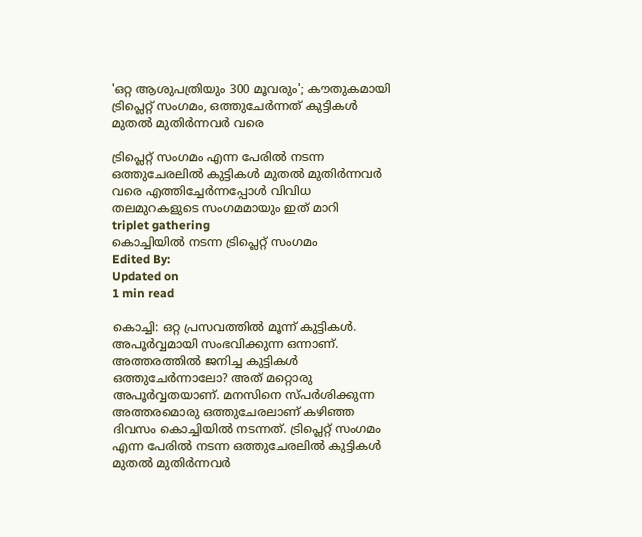'ഒറ്റ ആശുപത്രിയും 300 മൂവരും'; കൗതുകമായി ട്രിപ്ലെറ്റ് സംഗമം, ഒത്തുചേര്‍ന്നത് കുട്ടികള്‍ മുതല്‍ മുതിര്‍ന്നവര്‍ വരെ

ട്രിപ്ലെറ്റ് സംഗമം എന്ന പേരില്‍ നടന്ന ഒത്തുചേരലില്‍ കുട്ടികള്‍ മുതല്‍ മുതിര്‍ന്നവര്‍ വരെ എത്തിച്ചേര്‍ന്നപ്പോള്‍ വിവിധ തലമുറകളുടെ സംഗമമായും ഇത് മാറി
triplet gathering
കൊച്ചിയിൽ നടന്ന ട്രിപ്ലെറ്റ് സംഗമം
Edited By:
Updated on
1 min read

കൊച്ചി: ഒറ്റ പ്രസവത്തില്‍ മൂന്ന് കുട്ടികള്‍. അപൂര്‍വ്വമായി സംഭവിക്കുന്ന ഒന്നാണ്. അത്തരത്തില്‍ ജനിച്ച കുട്ടികള്‍ ഒത്തുചേര്‍ന്നാലോ? അത് മറ്റൊരു അപൂര്‍വ്വതയാണ്. മനസിനെ സ്പര്‍ശിക്കുന്ന അത്തരമൊരു ഒത്തുചേരലാണ് കഴിഞ്ഞ ദിവസം കൊച്ചിയില്‍ നടന്നത്. ട്രിപ്ലെറ്റ് സംഗമം എന്ന പേരില്‍ നടന്ന ഒത്തുചേരലില്‍ കുട്ടികള്‍ മുതല്‍ മുതിര്‍ന്നവര്‍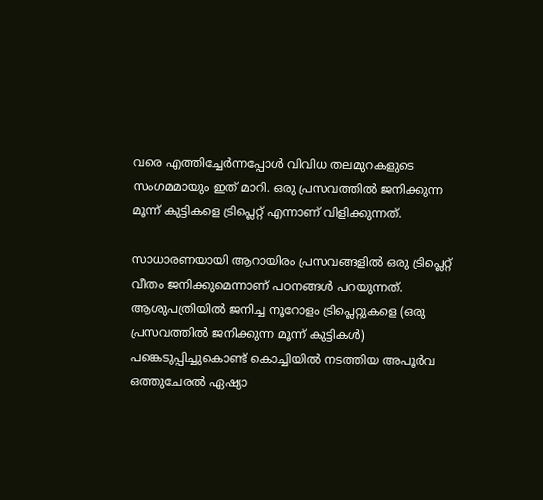വരെ എത്തിച്ചേര്‍ന്നപ്പോള്‍ വിവിധ തലമുറകളുടെ സംഗമമായും ഇത് മാറി. ഒരു പ്രസവത്തില്‍ ജനിക്കുന്ന മൂന്ന് കുട്ടികളെ ട്രിപ്ലെറ്റ് എന്നാണ് വിളിക്കുന്നത്.

സാധാരണയായി ആറായിരം പ്രസവങ്ങളില്‍ ഒരു ട്രിപ്ലെറ്റ് വീതം ജനിക്കുമെന്നാണ് പഠനങ്ങള്‍ പറയുന്നത്. ആശുപത്രിയില്‍ ജനിച്ച നൂറോളം ട്രിപ്ലെറ്റുകളെ (ഒരു പ്രസവത്തില്‍ ജനിക്കുന്ന മൂന്ന് കുട്ടികള്‍) പങ്കെടുപ്പിച്ചുകൊണ്ട് കൊച്ചിയില്‍ നടത്തിയ അപൂര്‍വ ഒത്തുചേരല്‍ ഏഷ്യാ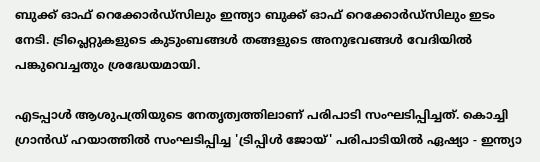ബുക്ക് ഓഫ് റെക്കോര്‍ഡ്സിലും ഇന്ത്യാ ബുക്ക് ഓഫ് റെക്കോര്‍ഡ്സിലും ഇടം നേടി. ട്രിപ്ലെറ്റുകളുടെ കുടുംബങ്ങള്‍ തങ്ങളുടെ അനുഭവങ്ങള്‍ വേദിയില്‍ പങ്കുവെച്ചതും ശ്രദ്ധേയമായി.

എടപ്പാള്‍ ആശുപത്രിയുടെ നേതൃത്വത്തിലാണ് പരിപാടി സംഘടിപ്പിച്ചത്. കൊച്ചി ഗ്രാന്‍ഡ് ഹയാത്തില്‍ സംഘടിപ്പിച്ച 'ട്രിപ്പിള്‍ ജോയ്' പരിപാടിയില്‍ ഏഷ്യാ - ഇന്ത്യാ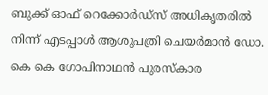ബുക്ക് ഓഫ് റെക്കോര്‍ഡ്സ് അധികൃതരില്‍ നിന്ന് എടപ്പാള്‍ ആശുപത്രി ചെയര്‍മാന്‍ ഡോ. കെ കെ ഗോപിനാഥന്‍ പുരസ്‌കാര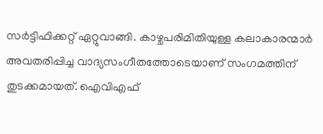സര്‍ട്ടിഫിക്കറ്റ് ഏറ്റുവാങ്ങി. കാഴ്ചപരിമിതിയുള്ള കലാകാരന്മാര്‍ അവതരിപ്പിച്ച വാദ്യസംഗീതത്തോടെയാണ് സംഗമത്തിന് തുടക്കമായത്. ഐവിഎഫ്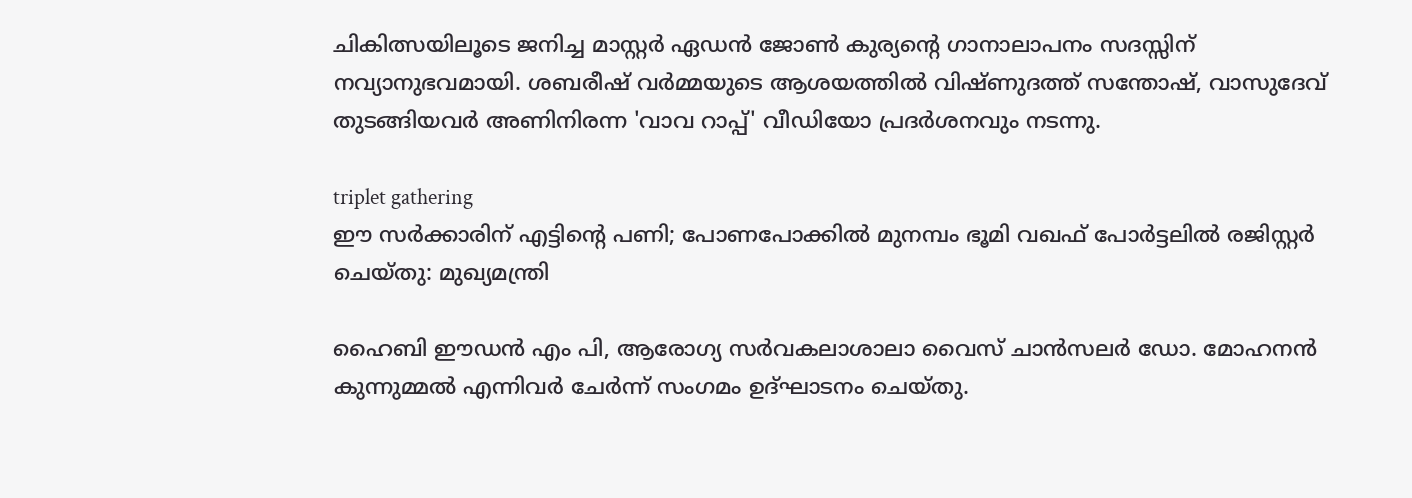ചികിത്സയിലൂടെ ജനിച്ച മാസ്റ്റര്‍ ഏഡന്‍ ജോണ്‍ കുര്യന്റെ ഗാനാലാപനം സദസ്സിന് നവ്യാനുഭവമായി. ശബരീഷ് വര്‍മ്മയുടെ ആശയത്തില്‍ വിഷ്ണുദത്ത് സന്തോഷ്, വാസുദേവ് തുടങ്ങിയവര്‍ അണിനിരന്ന 'വാവ റാപ്പ്' വീഡിയോ പ്രദര്‍ശനവും നടന്നു.

triplet gathering
ഈ സര്‍ക്കാരിന് എട്ടിന്റെ പണി; പോണപോക്കില്‍ മുനമ്പം ഭൂമി വഖഫ് പോര്‍ട്ടലില്‍ രജിസ്റ്റര്‍ ചെയ്തു: മുഖ്യമന്ത്രി

ഹൈബി ഈഡന്‍ എം പി, ആരോഗ്യ സര്‍വകലാശാലാ വൈസ് ചാന്‍സലര്‍ ഡോ. മോഹനന്‍ കുന്നുമ്മല്‍ എന്നിവര്‍ ചേര്‍ന്ന് സംഗമം ഉദ്ഘാടനം ചെയ്തു.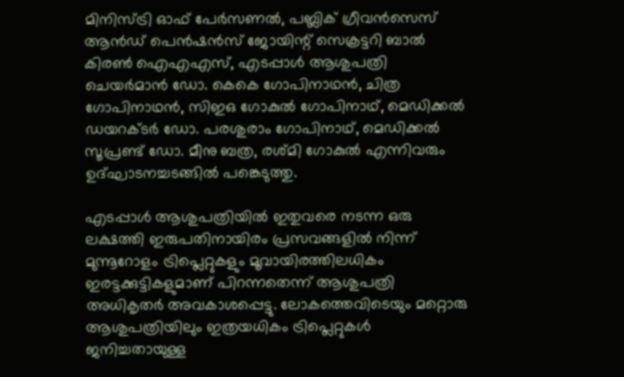മിനിസ്ട്രി ഓഫ് പേര്‍സണല്‍, പബ്ലിക് ഗ്രീവന്‍സെസ് ആന്‍ഡ് പെന്‍ഷന്‍സ് ജോയിന്റ് സെക്രട്ടറി ബാല്‍ കിരണ്‍ ഐഎഎസ്, എടപ്പാള്‍ ആശുപത്രി ചെയര്‍മാന്‍ ഡോ. കെകെ ഗോപിനാഥന്‍, ചിത്ര ഗോപിനാഥന്‍, സിഇഒ ഗോകുല്‍ ഗോപിനാഥ്, മെഡിക്കല്‍ ഡയറക്ടര്‍ ഡോ. പരശുരാം ഗോപിനാഥ്, മെഡിക്കല്‍ സൂപ്രണ്ട് ഡോ. മീനു ബത്ര, രശ്മി ഗോകുല്‍ എന്നിവരും ഉദ്ഘാടനച്ചടങ്ങില്‍ പങ്കെടുത്തു.

എടപ്പാള്‍ ആശുപത്രിയില്‍ ഇതുവരെ നടന്ന ഒരു ലക്ഷത്തി ഇരുപതിനായിരം പ്രസവങ്ങളില്‍ നിന്ന് മുന്നൂറോളം ട്രിപ്ലെറ്റുകളും മൂവായിരത്തിലധികം ഇരട്ടക്കുട്ടികളുമാണ് പിറന്നതെന്ന് ആശുപത്രി അധികൃതര്‍ അവകാശപ്പെട്ടു. ലോകത്തെവിടെയും മറ്റൊരു ആശുപത്രിയിലും ഇത്രയധികം ട്രിപ്ലെറ്റുകള്‍ ജനിച്ചതായുള്ള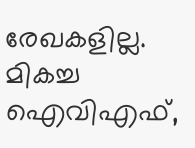രേഖകളില്ല. മികച്ച ഐവിഎഫ്,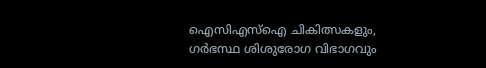ഐസിഎസ്‌ഐ ചികിത്സകളും, ഗര്‍ഭസ്ഥ ശിശുരോഗ വിഭാഗവും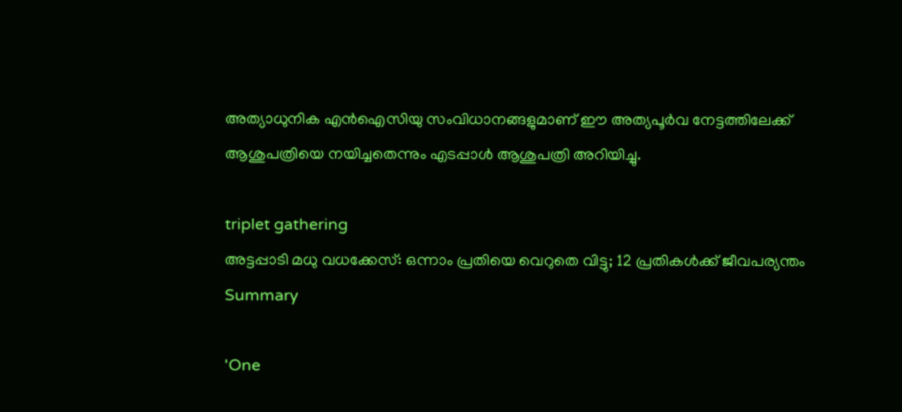അത്യാധുനിക എന്‍ഐസിയു സംവിധാനങ്ങളുമാണ് ഈ അത്യപൂര്‍വ നേട്ടത്തിലേക്ക് ആശുപത്രിയെ നയിച്ചതെന്നും എടപ്പാള്‍ ആശുപത്രി അറിയിച്ചു.

triplet gathering
അട്ടപ്പാടി മധു വധക്കേസ്: ഒന്നാം പ്രതിയെ വെറുതെ വിട്ടു; 12 പ്രതികള്‍ക്ക് ജീവപര്യന്തം
Summary

'One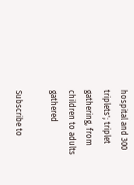hospital and 300 triplets'; triplet gathering, from children to adults gathered

Subscribe to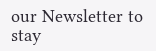our Newsletter to stay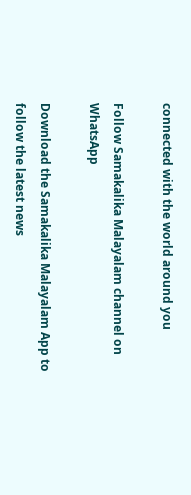connected with the world around you

Follow Samakalika Malayalam channel on WhatsApp

Download the Samakalika Malayalam App to follow the latest news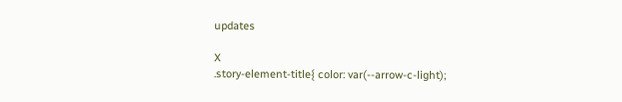updates

X
.story-element-title{ color: var(--arrow-c-light);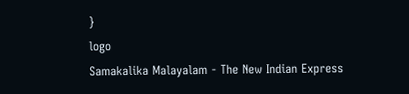}
logo
Samakalika Malayalam - The New Indian Express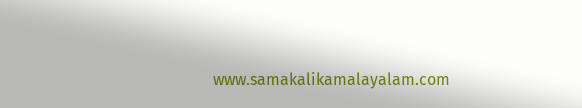www.samakalikamalayalam.com